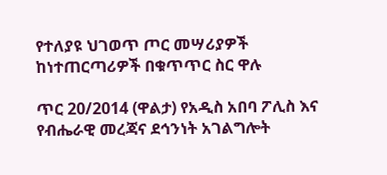የተለያዩ ህገወጥ ጦር መሣሪያዎች ከነተጠርጣሪዎች በቁጥጥር ስር ዋሉ

ጥር 20/2014 (ዋልታ) የአዲስ አበባ ፖሊስ እና የብሔራዊ መረጃና ደኅንነት አገልግሎት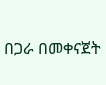በጋራ በመቀናጀት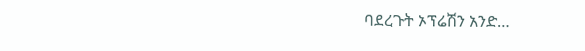ባደረጉት ኦፕሬሽን አንድ…